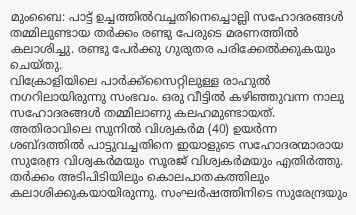മുംബൈ: പാട്ട് ഉച്ചത്തിൽവച്ചതിനെച്ചൊല്ലി സഹോദരങ്ങൾ തമ്മിലുണ്ടായ തർക്കം രണ്ടു പേരുടെ മരണത്തിൽ കലാശിച്ചു. രണ്ടു പേർക്കു ഗുരുതര പരിക്കേൽക്കുകയും ചെയ്തു.
വിക്രോളിയിലെ പാർക്ക്സൈറ്റിലുള്ള രാഹുൽ നഗറിലായിരുന്നു സംഭവം. ഒരു വീട്ടിൽ കഴിഞ്ഞുവന്ന നാലു സഹോദരങ്ങൾ തമ്മിലാണു കലഹമുണ്ടായത്. അതിരാവിലെ സുനിൽ വിശ്വകർമ (40) ഉയർന്ന ശബ്ദത്തിൽ പാട്ടുവച്ചതിനെ ഇയാളുടെ സഹോദരന്മാരായ സുരേന്ദ്ര വിശ്വകർമയും സൂരജ് വിശ്വകർമയും എതിർത്തു.
തർക്കം അടിപിടിയിലും കൊലപാതകത്തിലും കലാശിക്കുകയായിരുന്നു. സംഘർഷത്തിനിടെ സുരേന്ദ്രയും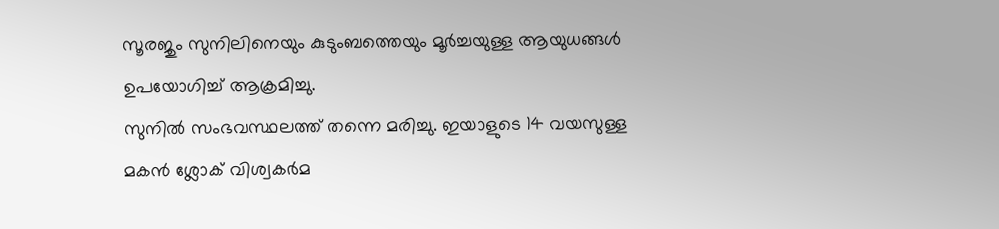സൂരജും സുനിലിനെയും കുടുംബത്തെയും മൂർച്ചയുള്ള ആയുധങ്ങൾ ഉപയോഗിച്ച് ആക്രമിച്ചു.
സുനിൽ സംഭവസ്ഥലത്ത് തന്നെ മരിച്ചു. ഇയാളുടെ 14 വയസുള്ള മകൻ ശ്ലോക് വിശ്വകർമ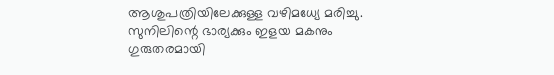ആശുപത്രിയിലേക്കുള്ള വഴിമധ്യേ മരിച്ചു. സുനിലിന്റെ ഭാര്യക്കും ഇളയ മകനും ഗുരുതരമായി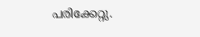പരിക്കേറ്റു.